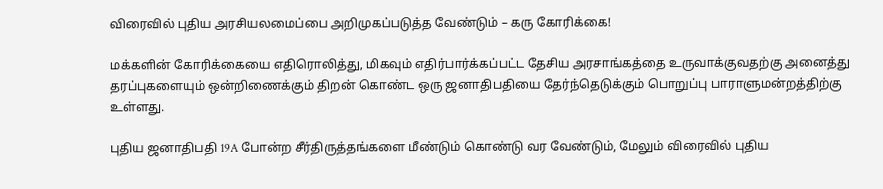விரைவில் புதிய அரசியலமைப்பை அறிமுகப்படுத்த வேண்டும் – கரு கோரிக்கை!

மக்களின் கோரிக்கையை எதிரொலித்து, மிகவும் எதிர்பார்க்கப்பட்ட தேசிய அரசாங்கத்தை உருவாக்குவதற்கு அனைத்து தரப்புகளையும் ஒன்றிணைக்கும் திறன் கொண்ட ஒரு ஜனாதிபதியை தேர்ந்தெடுக்கும் பொறுப்பு பாராளுமன்றத்திற்கு உள்ளது.

புதிய ஜனாதிபதி 19A போன்ற சீர்திருத்தங்களை மீண்டும் கொண்டு வர வேண்டும், மேலும் விரைவில் புதிய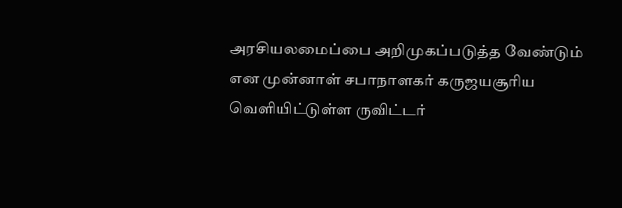அரசியலமைப்பை அறிமுகப்படுத்த வேண்டும் என முன்னாள் சபாநாளகர் கருஜயசூரிய வெளியிட்டுள்ள ருவிட்டர்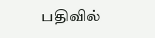பதிவில்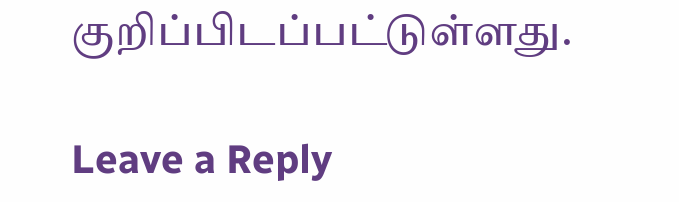குறிப்பிடப்பட்டுள்ளது.

Leave a Reply